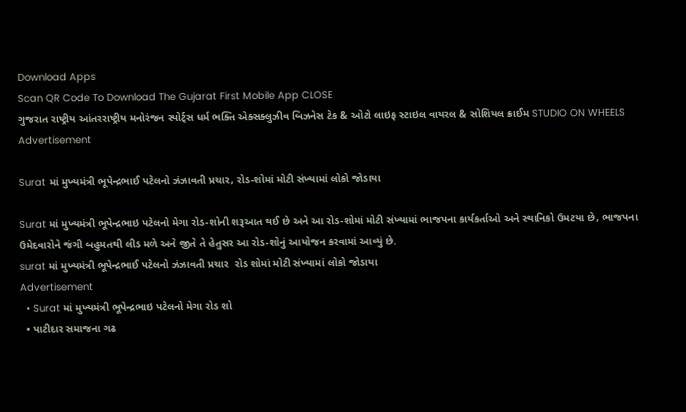Download Apps
Scan QR Code To Download The Gujarat First Mobile App CLOSE
ગુજરાત રાષ્ટ્રીય આંતરરાષ્ટ્રીય મનોરંજન સ્પોર્ટ્સ ધર્મ ભક્તિ એક્સક્લુઝીવ બિઝનેસ ટેક & ઓટો લાઇફ સ્ટાઇલ વાયરલ & સોશિયલ ક્રાઈમ STUDIO ON WHEELS
Advertisement

Surat માં મુખ્યમંત્રી ભૂપેન્દ્રભાઈ પટેલનો ઝંઝાવતી પ્રચાર, રોડ-શોમાં મોટી સંખ્યામાં લોકો જોડાયા

Surat માં મુખ્યમંત્રી ભૂપેન્દ્રભાઇ પટેલનો મેગા રોડ-શોની શરૂઆત થઈ છે અને આ રોડ-શોમાં મોટી સંખ્યામાં ભાજપના કાર્યકર્તાઓ અને સ્થાનિકો ઉમટયા છે, ભાજપના ઉમેદવારોને જંગી બહુમતથી લીડ મળે અને જીતે તે હેતુસર આ રોડ-શોનું આયોજન કરવામાં આવ્યું છે.
surat માં મુખ્યમંત્રી ભૂપેન્દ્રભાઈ પટેલનો ઝંઝાવતી પ્રચાર  રોડ શોમાં મોટી સંખ્યામાં લોકો જોડાયા
Advertisement
  • Surat માં મુખ્યમંત્રી ભૂપેન્દ્રભાઇ પટેલનો મેગા રોડ શો
  • પાટીદાર સમાજના ગઢ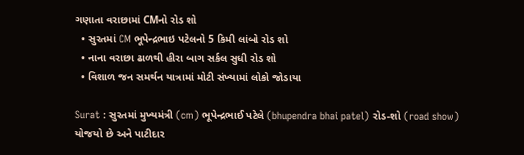ગણાતા વરાછામાં CMનો રોડ શો
  • સુરતમાં CM ભૂપેન્દ્રભાઇ પટેલનો 5 કિમી લાંબો રોડ શો
  • નાના વરાછા ઢાળથી હીરા બાગ સર્કલ સુધી રોડ શો
  • વિશાળ જન સમર્થન યાત્રામાં મોટી સંખ્યામાં લોકો જોડાયા

Surat : સુરતમાં મુખ્યમંત્રી (cm) ભૂપેન્દ્રભાઈ પટેલે (bhupendra bhai patel) રોડ-શો (road show) યોજયો છે અને પાટીદાર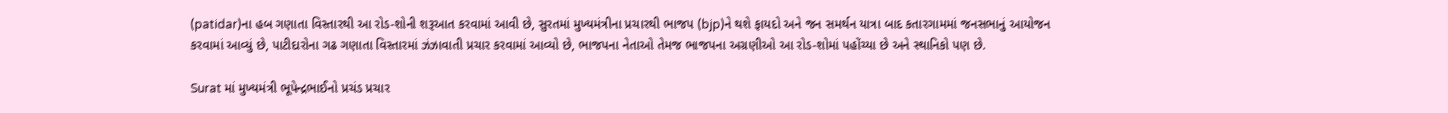(patidar)ના હબ ગણાતા વિસ્તારથી આ રોડ-શોની શરૂઆત કરવામાં આવી છે, સુરતમાં મુખ્યમંત્રીના પ્રચારથી ભાજપ (bjp)ને થશે ફાયદો અને જન સમર્થન યાત્રા બાદ કતારગામમાં જનસભાનું આયોજન કરવામાં આવ્યું છે, પાટીદારોના ગઢ ગણાતા વિસ્તારમાં ઝંઝાવાતી પ્રચાર કરવામાં આવ્યો છે, ભાજપના નેતાઓ તેમજ ભાજપના અગ્રણીઓ આ રોડ-શોમાં પહોંચ્યા છે અને સ્થાનિકો પણ છે.

Surat માં મુખ્યમંત્રી ભૂપેન્દ્રભાઈનો પ્રચંડ પ્રચાર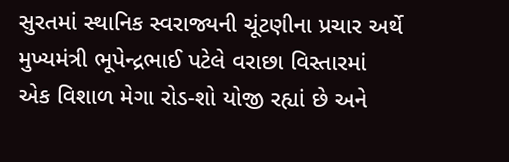સુરતમાં સ્થાનિક સ્વરાજ્યની ચૂંટણીના પ્રચાર અર્થે મુખ્યમંત્રી ભૂપેન્દ્રભાઈ પટેલે વરાછા વિસ્તારમાં એક વિશાળ મેગા રોડ-શો યોજી રહ્યાં છે અને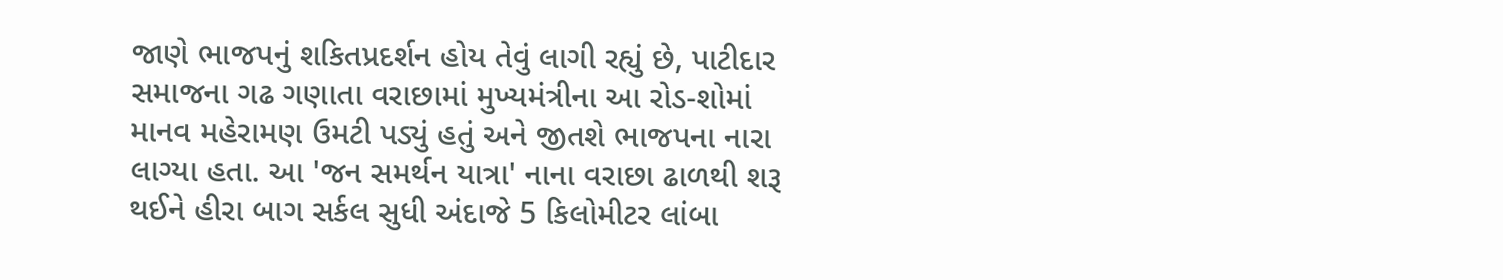જાણે ભાજપનું શકિતપ્રદર્શન હોય તેવું લાગી રહ્યું છે, પાટીદાર સમાજના ગઢ ગણાતા વરાછામાં મુખ્યમંત્રીના આ રોડ-શોમાં માનવ મહેરામણ ઉમટી પડ્યું હતું અને જીતશે ભાજપના નારા લાગ્યા હતા. આ 'જન સમર્થન યાત્રા' નાના વરાછા ઢાળથી શરૂ થઈને હીરા બાગ સર્કલ સુધી અંદાજે 5 કિલોમીટર લાંબા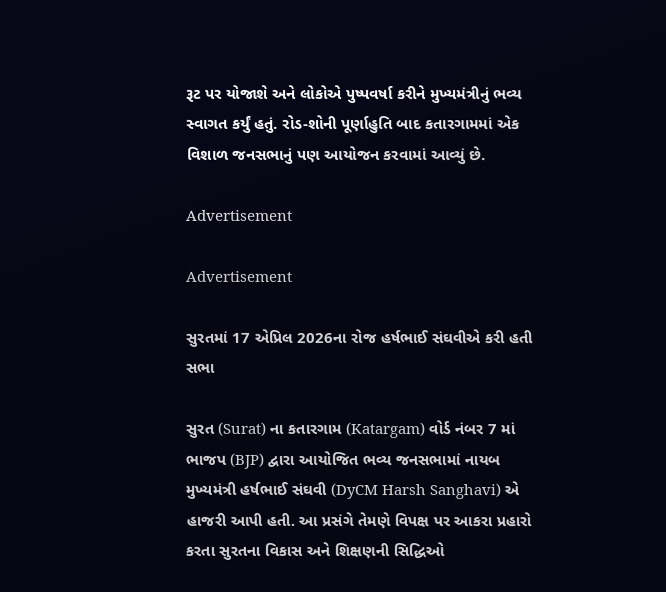રૂટ પર યોજાશે અને લોકોએ પુષ્પવર્ષા કરીને મુખ્યમંત્રીનું ભવ્ય સ્વાગત કર્યું હતું. રોડ-શોની પૂર્ણાહુતિ બાદ કતારગામમાં એક વિશાળ જનસભાનું પણ આયોજન કરવામાં આવ્યું છે.

Advertisement

Advertisement

સુરતમાં 17 એપ્રિલ 2026ના રોજ હર્ષભાઈ સંઘવીએ કરી હતી સભા

સુરત (Surat) ના કતારગામ (Katargam) વોર્ડ નંબર 7 માં ભાજપ (BJP) દ્વારા આયોજિત ભવ્ય જનસભામાં નાયબ મુખ્યમંત્રી હર્ષભાઈ સંઘવી (DyCM Harsh Sanghavi) એ હાજરી આપી હતી. આ પ્રસંગે તેમણે વિપક્ષ પર આકરા પ્રહારો કરતા સુરતના વિકાસ અને શિક્ષણની સિદ્ધિઓ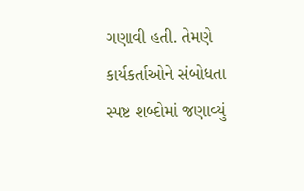ગણાવી હતી. તેમણે કાર્યકર્તાઓને સંબોધતા સ્પષ્ટ શબ્દોમાં જણાવ્યું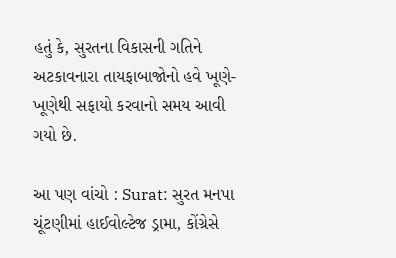હતું કે, સુરતના વિકાસની ગતિને અટકાવનારા તાયફાબાજોનો હવે ખૂણે-ખૂણેથી સફાયો કરવાનો સમય આવી ગયો છે.

આ પણ વાંચો : Surat: સુરત મનપા ચૂંટણીમાં હાઈવોલ્ટેજ ડ્રામા, કોંગ્રેસે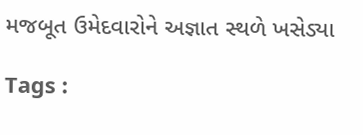મજબૂત ઉમેદવારોને અજ્ઞાત સ્થળે ખસેડ્યા

Tags :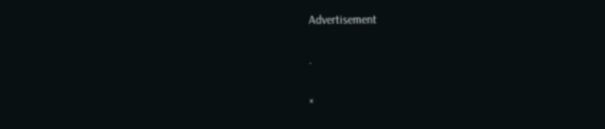Advertisement

.

×